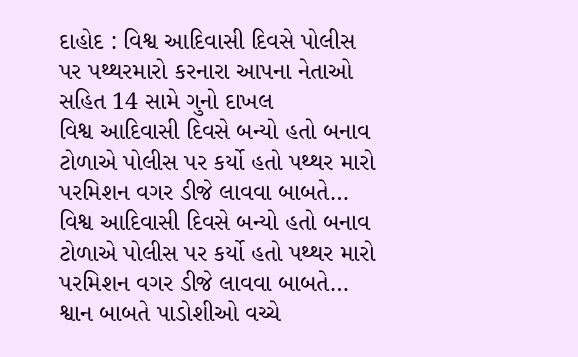દાહોદ : વિશ્વ આદિવાસી દિવસે પોલીસ પર પથ્થરમારો કરનારા આપના નેતાઓ સહિત 14 સામે ગુનો દાખલ
વિશ્વ આદિવાસી દિવસે બન્યો હતો બનાવ ટોળાએ પોલીસ પર કર્યો હતો પથ્થર મારો પરમિશન વગર ડીજે લાવવા બાબતે…
વિશ્વ આદિવાસી દિવસે બન્યો હતો બનાવ ટોળાએ પોલીસ પર કર્યો હતો પથ્થર મારો પરમિશન વગર ડીજે લાવવા બાબતે…
શ્વાન બાબતે પાડોશીઓ વચ્ચે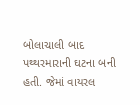બોલાચાલી બાદ પથ્થરમારાની ઘટના બની હતી. જેમાં વાયરલ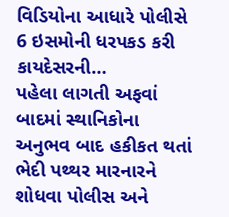વિડિયોના આધારે પોલીસે 6 ઇસમોની ધરપકડ કરી કાયદેસરની…
પહેલા લાગતી અફવાં બાદમાં સ્થાનિકોના અનુભવ બાદ હકીકત થતાં ભેદી પથ્થર મારનારને શોધવા પોલીસ અને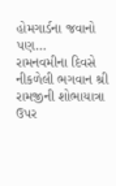હોમગાર્ડના જવાનો પણ…
રામનવમીના દિવસે નીકળેલી ભગવાન શ્રી રામજીની શોભાયાત્રા ઉપર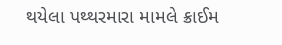થયેલા પથ્થરમારા મામલે ક્રાઈમ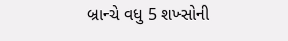બ્રાન્ચે વધુ 5 શખ્સોની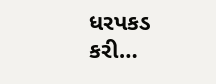ધરપકડ કરી…